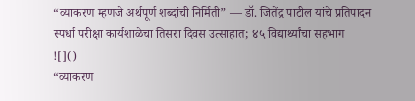“व्याकरण म्हणजे अर्थपूर्ण शब्दांची निर्मिती” — डॉ. जितेंद्र पाटील यांचे प्रतिपादन स्पर्धा परीक्षा कार्यशाळेचा तिसरा दिवस उत्साहात; ४५ विद्यार्थ्यांचा सहभाग
![]()
“व्याकरण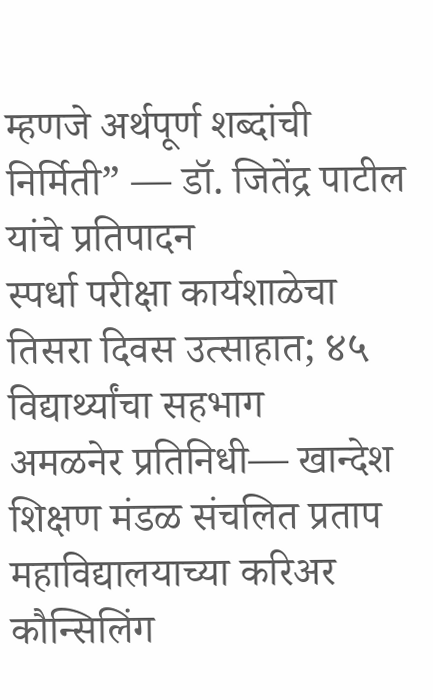म्हणजे अर्थपूर्ण शब्दांची निर्मिती” — डॉ. जितेंद्र पाटील यांचे प्रतिपादन
स्पर्धा परीक्षा कार्यशाळेचा तिसरा दिवस उत्साहात; ४५ विद्यार्थ्यांचा सहभाग
अमळनेर प्रतिनिधी— खान्देश शिक्षण मंडळ संचलित प्रताप महाविद्यालयाच्या करिअर कौन्सिलिंग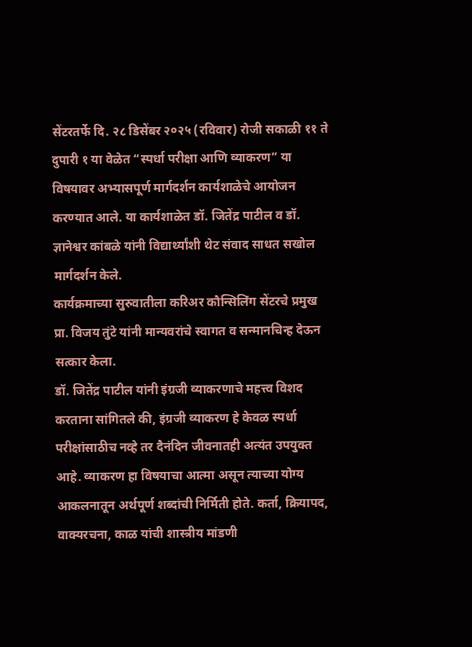सेंटरतर्फे दि. २८ डिसेंबर २०२५ (रविवार) रोजी सकाळी ११ ते दुपारी १ या वेळेत “स्पर्धा परीक्षा आणि व्याकरण” या विषयावर अभ्यासपूर्ण मार्गदर्शन कार्यशाळेचे आयोजन करण्यात आले. या कार्यशाळेत डॉ. जितेंद्र पाटील व डॉ. ज्ञानेश्वर कांबळे यांनी विद्यार्थ्यांशी थेट संवाद साधत सखोल मार्गदर्शन केले.
कार्यक्रमाच्या सुरुवातीला करिअर कौन्सिलिंग सेंटरचे प्रमुख प्रा. विजय तुंटे यांनी मान्यवरांचे स्वागत व सन्मानचिन्ह देऊन सत्कार केला.
डॉ. जितेंद्र पाटील यांनी इंग्रजी व्याकरणाचे महत्त्व विशद करताना सांगितले की, इंग्रजी व्याकरण हे केवळ स्पर्धा परीक्षांसाठीच नव्हे तर दैनंदिन जीवनातही अत्यंत उपयुक्त आहे. व्याकरण हा विषयाचा आत्मा असून त्याच्या योग्य आकलनातून अर्थपूर्ण शब्दांची निर्मिती होते. कर्ता, क्रियापद, वाक्यरचना, काळ यांची शास्त्रीय मांडणी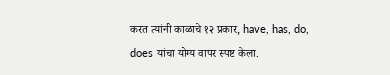करत त्यांनी काळाचे १२ प्रकार, have, has, do, does यांचा योग्य वापर स्पष्ट केला.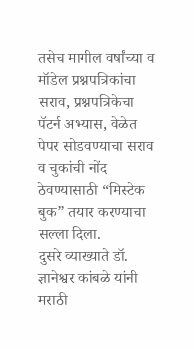तसेच मागील वर्षांच्या व मॉडेल प्रश्नपत्रिकांचा सराव, प्रश्नपत्रिकेचा पॅटर्न अभ्यास, वेळेत पेपर सोडवण्याचा सराव व चुकांची नोंद ठेवण्यासाठी “मिस्टेक बुक” तयार करण्याचा सल्ला दिला.
दुसरे व्याख्याते डॉ. ज्ञानेश्वर कांबळे यांनी मराठी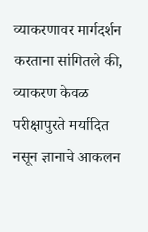व्याकरणावर मार्गदर्शन करताना सांगितले की, व्याकरण केवळ परीक्षापुरते मर्यादित नसून ज्ञानाचे आकलन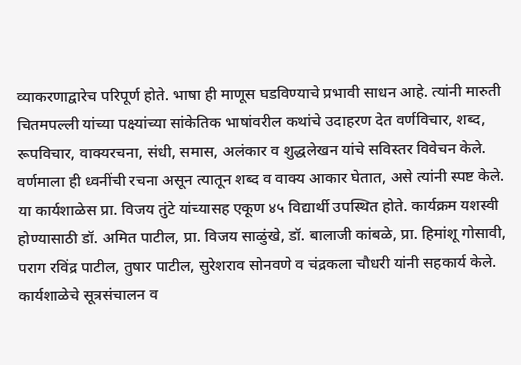व्याकरणाद्वारेच परिपूर्ण होते. भाषा ही माणूस घडविण्याचे प्रभावी साधन आहे. त्यांनी मारुती चितमपल्ली यांच्या पक्ष्यांच्या सांकेतिक भाषांवरील कथांचे उदाहरण देत वर्णविचार, शब्द, रूपविचार, वाक्यरचना, संधी, समास, अलंकार व शुद्धलेखन यांचे सविस्तर विवेचन केले. वर्णमाला ही ध्वनींची रचना असून त्यातून शब्द व वाक्य आकार घेतात, असे त्यांनी स्पष्ट केले.
या कार्यशाळेस प्रा. विजय तुंटे यांच्यासह एकूण ४५ विद्यार्थी उपस्थित होते. कार्यक्रम यशस्वी होण्यासाठी डॉ. अमित पाटील, प्रा. विजय साळुंखे, डॉ. बालाजी कांबळे, प्रा. हिमांशू गोसावी, पराग रविंद्र पाटील, तुषार पाटील, सुरेशराव सोनवणे व चंद्रकला चौधरी यांनी सहकार्य केले.
कार्यशाळेचे सूत्रसंचालन व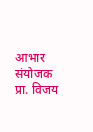आभार संयोजक प्रा. विजय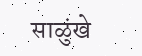साळुंखे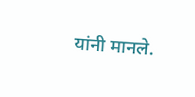यांनी मानले.